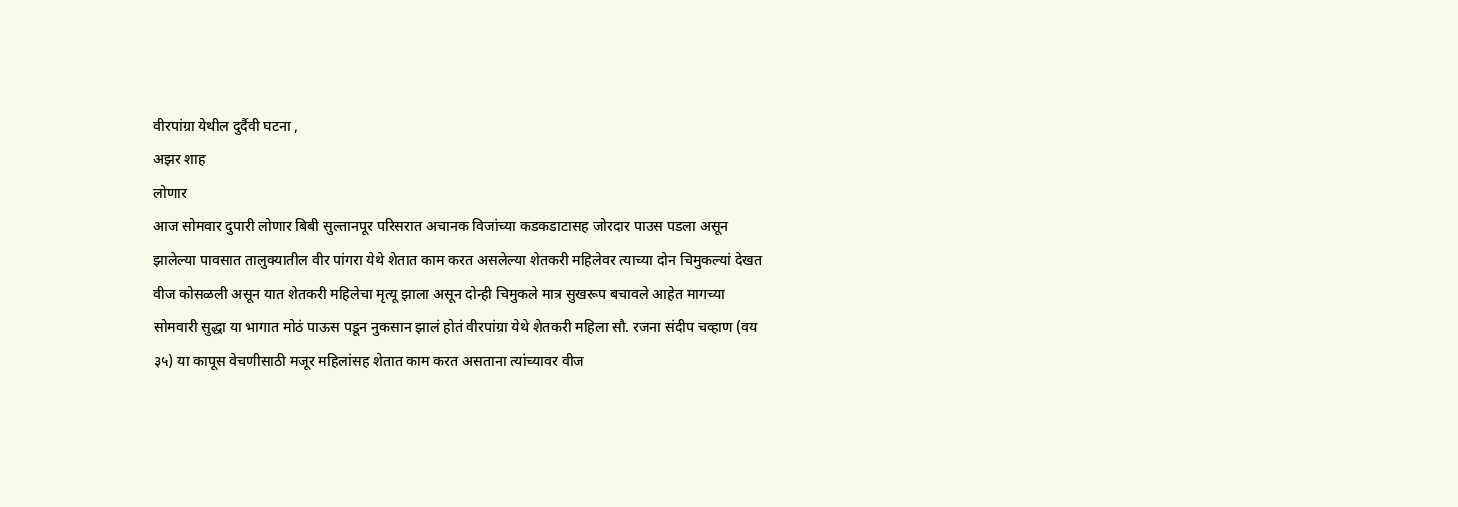वीरपांग्रा येथील दुर्दैवी घटना ,
अझर शाह
लोणार
आज सोमवार दुपारी लोणार बिबी सुल्तानपूर परिसरात अचानक विजांच्या कडकडाटासह जोरदार पाउस पडला असून झालेल्या पावसात तालुक्यातील वीर पांगरा येथे शेतात काम करत असलेल्या शेतकरी महिलेवर त्याच्या दोन चिमुकल्यां देखत वीज कोसळली असून यात शेतकरी महिलेचा मृत्यू झाला असून दोन्ही चिमुकले मात्र सुखरूप बचावले आहेत मागच्या सोमवारी सुद्धा या भागात मोठं पाऊस पडून नुकसान झालं होतं वीरपांग्रा येथे शेतकरी महिला सौ. रजना संदीप चव्हाण (वय ३५) या कापूस वेचणीसाठी मजूर महिलांसह शेतात काम करत असताना त्यांच्यावर वीज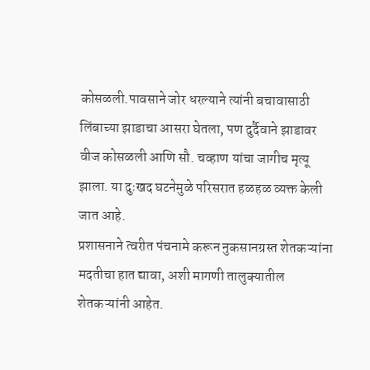कोसळली.पावसाने जोर धरल्याने त्यांनी बचावासाठी लिंबाच्या झाडाचा आसरा घेतला, पण दुर्दैवाने झाडावर वीज कोसळली आणि सौ. चव्हाण यांचा जागीच मृत्यू झाला. या दुःखद घटनेमुळे परिसरात हळहळ व्यक्त केली जात आहे.
प्रशासनाने त्वरीत पंचनामे करून नुकसानग्रस्त शेतकऱ्यांना मदतीचा हात द्यावा, अशी मागणी तालुक्यातील शेतकऱ्यांनी आहेत.